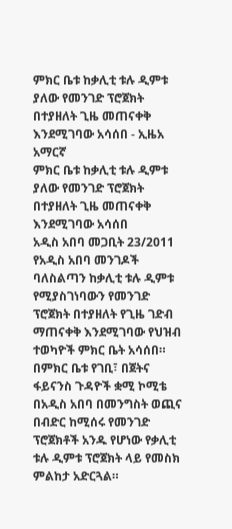ምክር ቤቱ ከቃሊቲ ቱሉ ዲምቱ ያለው የመንገድ ፕሮጀክት በተያዘለት ጊዜ መጠናቀቅ እንደሚገባው አሳሰበ - ኢዜአ አማርኛ
ምክር ቤቱ ከቃሊቲ ቱሉ ዲምቱ ያለው የመንገድ ፕሮጀክት በተያዘለት ጊዜ መጠናቀቅ እንደሚገባው አሳሰበ
አዲስ አበባ መጋቢት 23/2011 የአዲስ አበባ መንገዶች ባለስልጣን ከቃሊቲ ቱሉ ዲምቱ የሚያስገነባውን የመንገድ ፕሮጀክት በተያዘለት የጊዜ ገድብ ማጠናቀቅ እንደሚገባው የህዝብ ተወካዮች ምክር ቤት አሳሰበ።
በምክር ቤቱ የገቢ፣ በጀትና ፋይናንስ ጉዳዮች ቋሚ ኮሚቴ በአዲስ አበባ በመንግስት ወጪና በብድር ከሚሰሩ የመንገድ ፕሮጀክቶች አንዱ የሆነው የቃሊቲ ቱሉ ዲምቱ ፕሮጀክት ላይ የመስክ ምልከታ አድርጓል።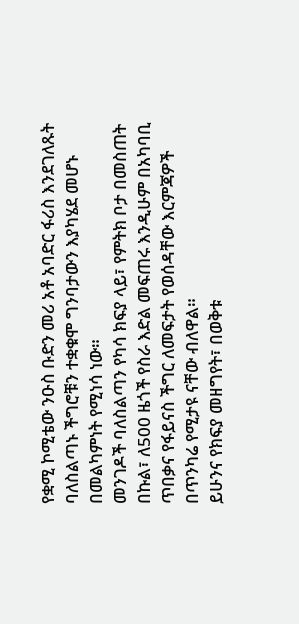የቋሚ ኮሚቴው ንዑስ ቡድን መሪ አቶ አባድር ፋሪስ እንደገለጹት ባለስልጣኑ ችግሮቹን ተቋቁሞ ግንባታውን እያካሄደ መሆኑ በመልካምነት የሚነሳ ነው።
መንገዶች ባለስልጣን የካሳ ክፍያ ላይ፣ የምትክ ቦታ በመስጠት በኩል፣ ለ500 ዜጎች የስራ እድል መፍጠሩ እንዲሁም በአካባቢ ጥበቃና የፋይናስ ችግር ለመፍታት የወሰዳቸው እርምጃዎች በጥንካሬ የሚታዩ ናቸው ብለዋል።
ይሁንና የክፍያ መዘግየት፣ በወቅቱ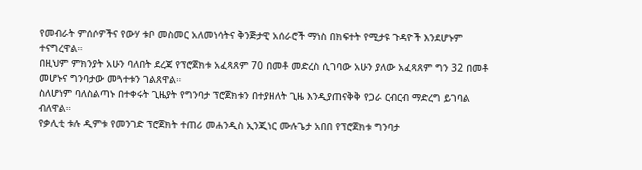የመብራት ምሰሶዎችና የውሃ ቱቦ መስመር አለመነሳትና ቅንጅታዊ አሰራሮች ማነስ በክፍተት የሚታዩ ጉዳዮች እንደሆኑም ተናግረዋል።
በዚህም ምክንያት አሁን ባለበት ደረጃ የፕሮጀክቱ አፈጻጸም 70 በመቶ መድረስ ሲገባው አሁን ያለው አፈጻጸም ግን 32 በመቶ መሆኑና ግንባታው መጓተቱን ገልጸዋል።
ስለሆነም ባለስልጣኑ በተቀሩት ጊዜያት የግንባታ ፕሮጀክቱን በተያዘለት ጊዜ እንዲያጠናቅቅ የጋራ ርብርብ ማድረግ ይገባል ብለዋል።
የቃሊቲ ቱሉ ዲምቱ የመንገድ ፕሮጀክት ተጠሪ መሐንዲስ ኢንጂነር ሙሉጌታ አበበ የፕሮጀክቱ ግንባታ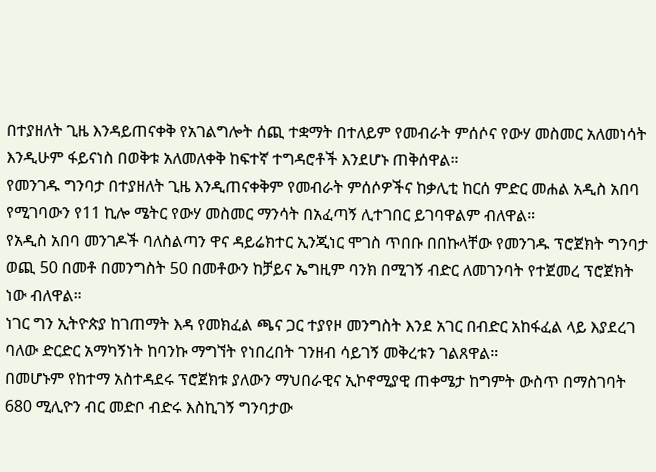በተያዘለት ጊዜ እንዳይጠናቀቅ የአገልግሎት ሰጪ ተቋማት በተለይም የመብራት ምሰሶና የውሃ መስመር አለመነሳት እንዲሁም ፋይናነስ በወቅቱ አለመለቀቅ ከፍተኛ ተግዳሮቶች እንደሆኑ ጠቅሰዋል።
የመንገዱ ግንባታ በተያዘለት ጊዜ እንዲጠናቀቅም የመብራት ምሰሶዎችና ከቃሊቲ ከርሰ ምድር መሐል አዲስ አበባ የሚገባውን የ11 ኪሎ ሜትር የውሃ መስመር ማንሳት በአፈጣኝ ሊተገበር ይገባዋልም ብለዋል።
የአዲስ አበባ መንገዶች ባለስልጣን ዋና ዳይሬክተር ኢንጂነር ሞገስ ጥበቡ በበኩላቸው የመንገዱ ፕሮጀክት ግንባታ ወጪ 50 በመቶ በመንግስት 50 በመቶውን ከቻይና ኤግዚም ባንክ በሚገኝ ብድር ለመገንባት የተጀመረ ፕሮጀክት ነው ብለዋል።
ነገር ግን ኢትዮጵያ ከገጠማት እዳ የመክፈል ጫና ጋር ተያየዞ መንግስት እንደ አገር በብድር አከፋፈል ላይ እያደረገ ባለው ድርድር አማካኝነት ከባንኩ ማግኘት የነበረበት ገንዘብ ሳይገኝ መቅረቱን ገልጸዋል።
በመሆኑም የከተማ አስተዳደሩ ፕሮጀክቱ ያለውን ማህበራዊና ኢኮኖሚያዊ ጠቀሜታ ከግምት ውስጥ በማስገባት 680 ሚሊዮን ብር መድቦ ብድሩ እስኪገኝ ግንባታው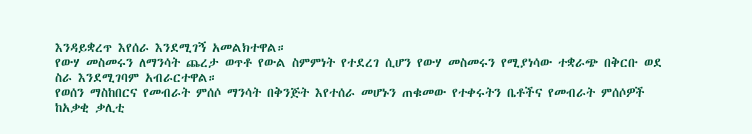እንዳይቋረጥ እየሰራ እንደሚገኝ አመልክተዋል።
የውሃ መስመሩን ለማንሳት ጨረታ ወጥቶ የውል ስምምነት የተደረገ ሲሆን የውሃ መስመሩን የሚያነሳው ተቋራጭ በቅርቡ ወደ ስራ እንደሚገባም አብራርተዋል።
የወሰን ማስከበርና የመብራት ምሰሶ ማንሳት በቅንጅት እየተሰራ መሆኑን ጠቁመው የተቀሩትን ቤቶችና የመብራት ምሰሶዎች ከአቃቂ ቃሊቲ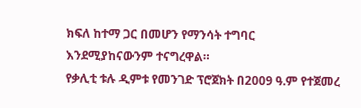ክፍለ ከተማ ጋር በመሆን የማንሳት ተግባር እንደሚያከናውንም ተናግረዋል።
የቃሊቲ ቱሉ ዲምቱ የመንገድ ፕሮጀክት በ2009 ዓ.ም የተጀመረ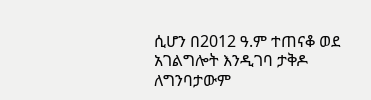ሲሆን በ2012 ዓ.ም ተጠናቆ ወደ አገልግሎት እንዲገባ ታቅዶ ለግንባታውም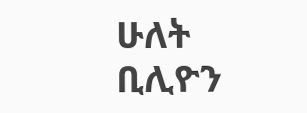ሁለት ቢሊዮን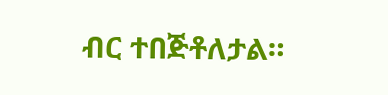ብር ተበጅቶለታል።